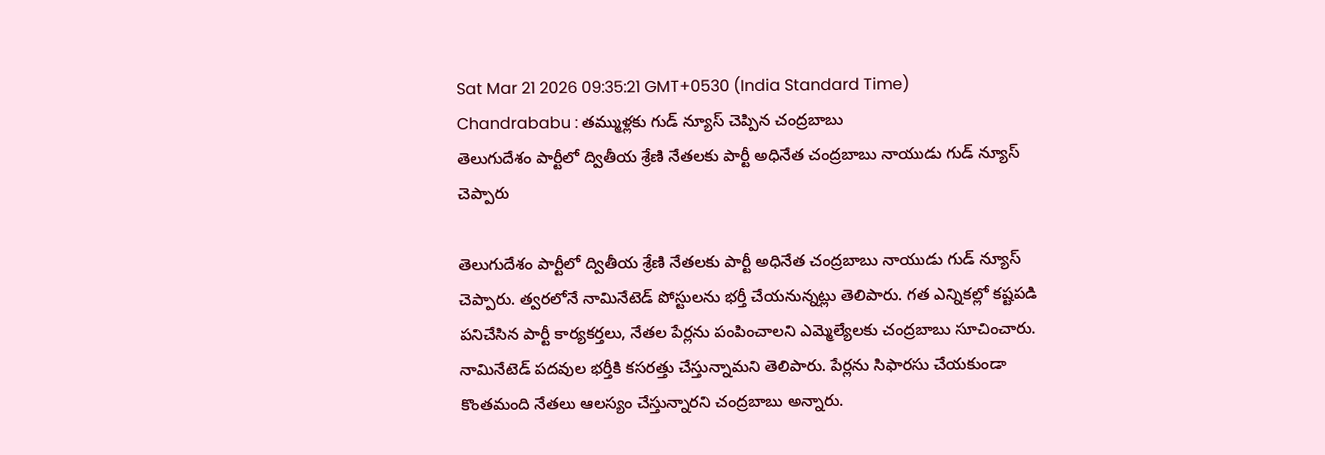Sat Mar 21 2026 09:35:21 GMT+0530 (India Standard Time)
Chandrababu : తమ్ముళ్లకు గుడ్ న్యూస్ చెప్పిన చంద్రబాబు
తెలుగుదేశం పార్టీలో ద్వితీయ శ్రేణి నేతలకు పార్టీ అధినేత చంద్రబాబు నాయుడు గుడ్ న్యూస్ చెప్పారు

తెలుగుదేశం పార్టీలో ద్వితీయ శ్రేణి నేతలకు పార్టీ అధినేత చంద్రబాబు నాయుడు గుడ్ న్యూస్ చెప్పారు. త్వరలోనే నామినేటెడ్ పోస్టులను భర్తీ చేయనున్నట్లు తెలిపారు. గత ఎన్నికల్లో కష్టపడి పనిచేసిన పార్టీ కార్యకర్తలు, నేతల పేర్లను పంపించాలని ఎమ్మెల్యేలకు చంద్రబాబు సూచించారు. నామినేటెడ్ పదవుల భర్తీకి కసరత్తు చేస్తున్నామని తెలిపారు. పేర్లను సిఫారసు చేయకుండా కొంతమంది నేతలు ఆలస్యం చేస్తున్నారని చంద్రబాబు అన్నారు.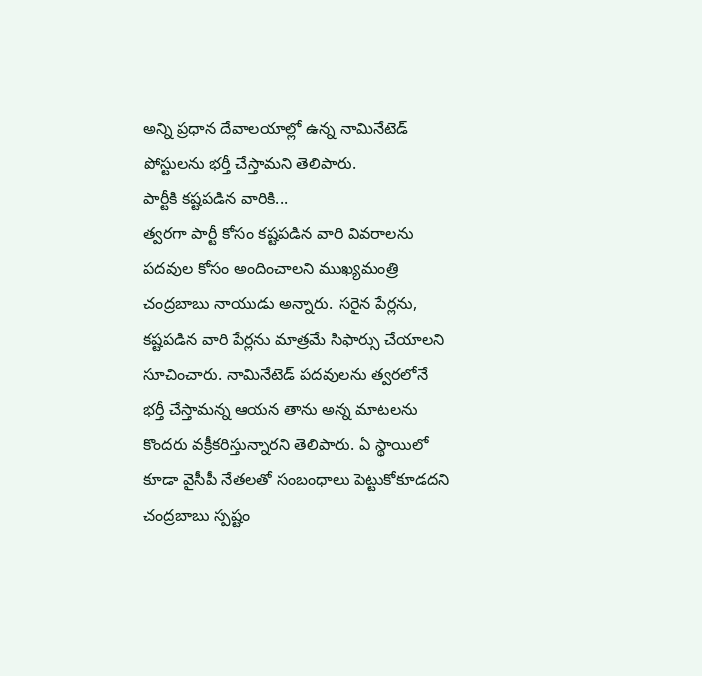అన్ని ప్రధాన దేవాలయాల్లో ఉన్న నామినేటెడ్ పోస్టులను భర్తీ చేస్తామని తెలిపారు.
పార్టీకి కష్టపడిన వారికి...
త్వరగా పార్టీ కోసం కష్టపడిన వారి వివరాలను పదవుల కోసం అందించాలని ముఖ్యమంత్రి చంద్రబాబు నాయుడు అన్నారు. సరైన పేర్లను, కష్టపడిన వారి పేర్లను మాత్రమే సిఫార్సు చేయాలని సూచించారు. నామినేటెడ్ పదవులను త్వరలోనే భర్తీ చేస్తామన్న ఆయన తాను అన్న మాటలను కొందరు వక్రీకరిస్తున్నారని తెలిపారు. ఏ స్థాయిలో కూడా వైసీపీ నేతలతో సంబంధాలు పెట్టుకోకూడదని చంద్రబాబు స్పష్టం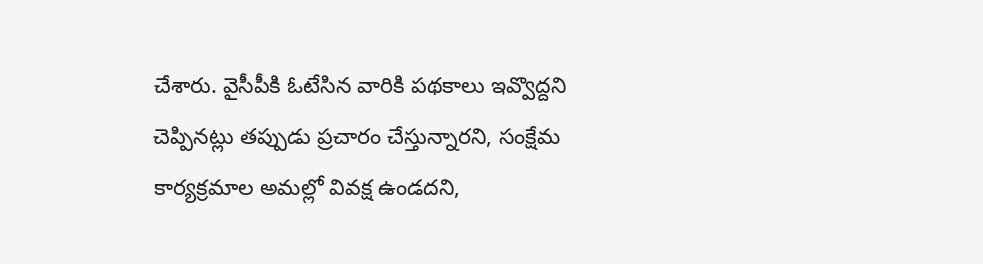చేశారు. వైసీపీకి ఓటేసిన వారికి పథకాలు ఇవ్వొద్దని చెప్పినట్లు తప్పుడు ప్రచారం చేస్తున్నారని, సంక్షేమ కార్యక్రమాల అమల్లో వివక్ష ఉండదని,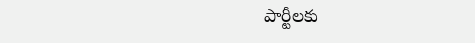పార్టీలకు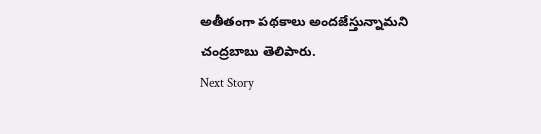అతీతంగా పథకాలు అందజేస్తున్నామని చంద్రబాబు తెలిపారు.
Next Story